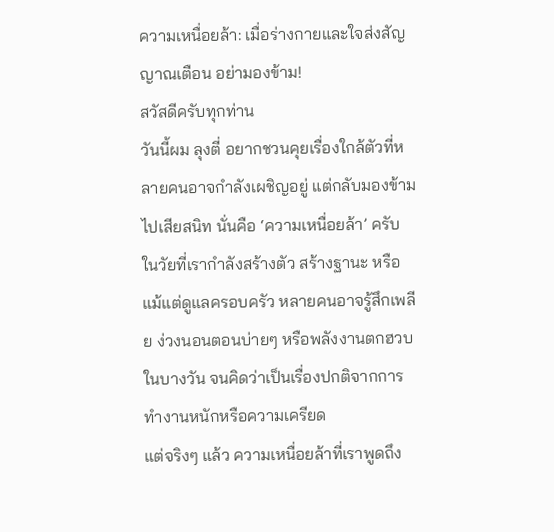ความเหนื่อยล้า: เมื่อร่างกายและใจส่งสัญญาณเตือน อย่ามองข้าม!
สวัสดีครับทุกท่าน
วันนี้ผม ลุงตี่ อยากชวนคุยเรื่องใกล้ตัวที่หลายคนอาจกำลังเผชิญอยู่ แต่กลับมองข้ามไปเสียสนิท นั่นคือ ‘ความเหนื่อยล้า’ ครับ ในวัยที่เรากำลังสร้างตัว สร้างฐานะ หรือแม้แต่ดูแลครอบครัว หลายคนอาจรู้สึกเพลีย ง่วงนอนตอนบ่ายๆ หรือพลังงานตกฮวบในบางวัน จนคิดว่าเป็นเรื่องปกติจากการทำงานหนักหรือความเครียด
แต่จริงๆ แล้ว ความเหนื่อยล้าที่เราพูดถึง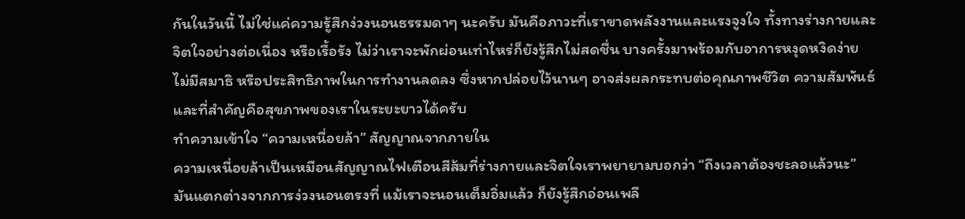กันในวันนี้ ไม่ใช่แค่ความรู้สึกง่วงนอนธรรมดาๆ นะครับ มันคือภาวะที่เราขาดพลังงานและแรงจูงใจ ทั้งทางร่างกายและจิตใจอย่างต่อเนื่อง หรือเรื้อรัง ไม่ว่าเราจะพักผ่อนเท่าไหร่ก็ยังรู้สึกไม่สดชื่น บางครั้งมาพร้อมกับอาการหงุดหงิดง่าย ไม่มีสมาธิ หรือประสิทธิภาพในการทำงานลดลง ซึ่งหากปล่อยไว้นานๆ อาจส่งผลกระทบต่อคุณภาพชีวิต ความสัมพันธ์ และที่สำคัญคือสุขภาพของเราในระยะยาวได้ครับ
ทำความเข้าใจ “ความเหนื่อยล้า” สัญญาณจากภายใน
ความเหนื่อยล้าเป็นเหมือนสัญญาณไฟเตือนสีส้มที่ร่างกายและจิตใจเราพยายามบอกว่า “ถึงเวลาต้องชะลอแล้วนะ” มันแตกต่างจากการง่วงนอนตรงที่ แม้เราจะนอนเต็มอิ่มแล้ว ก็ยังรู้สึกอ่อนเพลี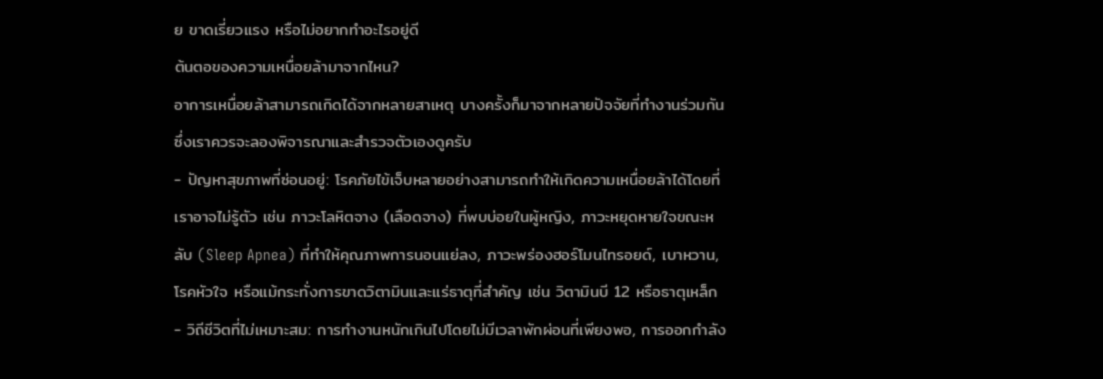ย ขาดเรี่ยวแรง หรือไม่อยากทำอะไรอยู่ดี
ต้นตอของความเหนื่อยล้ามาจากไหน?
อาการเหนื่อยล้าสามารถเกิดได้จากหลายสาเหตุ บางครั้งก็มาจากหลายปัจจัยที่ทำงานร่วมกัน ซึ่งเราควรจะลองพิจารณาและสำรวจตัวเองดูครับ
- ปัญหาสุขภาพที่ซ่อนอยู่: โรคภัยไข้เจ็บหลายอย่างสามารถทำให้เกิดความเหนื่อยล้าได้โดยที่เราอาจไม่รู้ตัว เช่น ภาวะโลหิตจาง (เลือดจาง) ที่พบบ่อยในผู้หญิง, ภาวะหยุดหายใจขณะหลับ (Sleep Apnea) ที่ทำให้คุณภาพการนอนแย่ลง, ภาวะพร่องฮอร์โมนไทรอยด์, เบาหวาน, โรคหัวใจ หรือแม้กระทั่งการขาดวิตามินและแร่ธาตุที่สำคัญ เช่น วิตามินบี 12 หรือธาตุเหล็ก
- วิถีชีวิตที่ไม่เหมาะสม: การทำงานหนักเกินไปโดยไม่มีเวลาพักผ่อนที่เพียงพอ, การออกกำลัง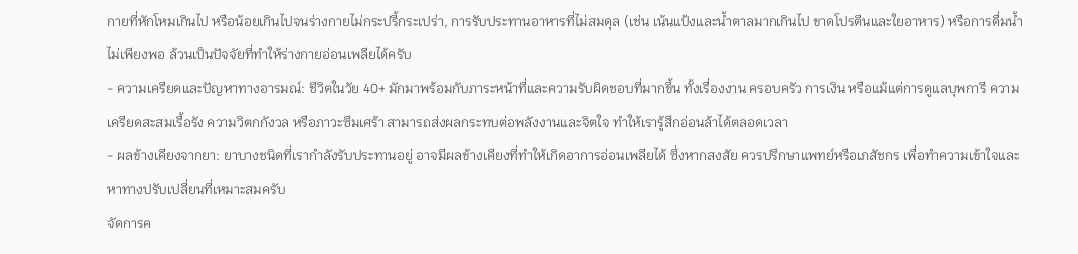กายที่หักโหมเกินไป หรือน้อยเกินไปจนร่างกายไม่กระปรี้กระเปร่า, การรับประทานอาหารที่ไม่สมดุล (เช่น เน้นแป้งและน้ำตาลมากเกินไป ขาดโปรตีนและใยอาหาร) หรือการดื่มน้ำไม่เพียงพอ ล้วนเป็นปัจจัยที่ทำให้ร่างกายอ่อนเพลียได้ครับ
- ความเครียดและปัญหาทางอารมณ์: ชีวิตในวัย 40+ มักมาพร้อมกับภาระหน้าที่และความรับผิดชอบที่มากขึ้น ทั้งเรื่องงาน ครอบครัว การเงิน หรือแม้แต่การดูแลบุพการี ความเครียดสะสมเรื้อรัง ความวิตกกังวล หรือภาวะซึมเศร้า สามารถส่งผลกระทบต่อพลังงานและจิตใจ ทำให้เรารู้สึกอ่อนล้าได้ตลอดเวลา
- ผลข้างเคียงจากยา: ยาบางชนิดที่เรากำลังรับประทานอยู่ อาจมีผลข้างเคียงที่ทำให้เกิดอาการอ่อนเพลียได้ ซึ่งหากสงสัย ควรปรึกษาแพทย์หรือเภสัชกร เพื่อทำความเข้าใจและหาทางปรับเปลี่ยนที่เหมาะสมครับ
จัดการค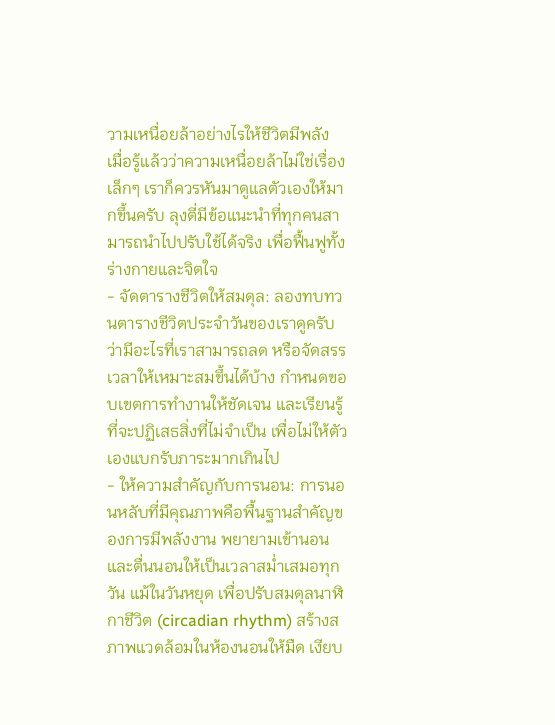วามเหนื่อยล้าอย่างไรให้ชีวิตมีพลัง
เมื่อรู้แล้วว่าความเหนื่อยล้าไม่ใช่เรื่องเล็กๆ เราก็ควรหันมาดูแลตัวเองให้มากขึ้นครับ ลุงตี่มีข้อแนะนำที่ทุกคนสามารถนำไปปรับใช้ได้จริง เพื่อฟื้นฟูทั้งร่างกายและจิตใจ
- จัดตารางชีวิตให้สมดุล: ลองทบทวนตารางชีวิตประจำวันของเราดูครับ ว่ามีอะไรที่เราสามารถลด หรือจัดสรรเวลาให้เหมาะสมขึ้นได้บ้าง กำหนดขอบเขตการทำงานให้ชัดเจน และเรียนรู้ที่จะปฏิเสธสิ่งที่ไม่จำเป็น เพื่อไม่ให้ตัวเองแบกรับภาระมากเกินไป
- ให้ความสำคัญกับการนอน: การนอนหลับที่มีคุณภาพคือพื้นฐานสำคัญของการมีพลังงาน พยายามเข้านอนและตื่นนอนให้เป็นเวลาสม่ำเสมอทุกวัน แม้ในวันหยุด เพื่อปรับสมดุลนาฬิกาชีวิต (circadian rhythm) สร้างสภาพแวดล้อมในห้องนอนให้มืด เงียบ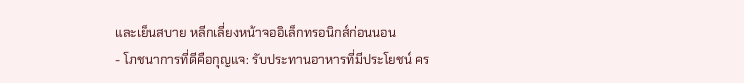และเย็นสบาย หลีกเลี่ยงหน้าจออิเล็กทรอนิกส์ก่อนนอน
- โภชนาการที่ดีคือกุญแจ: รับประทานอาหารที่มีประโยชน์ คร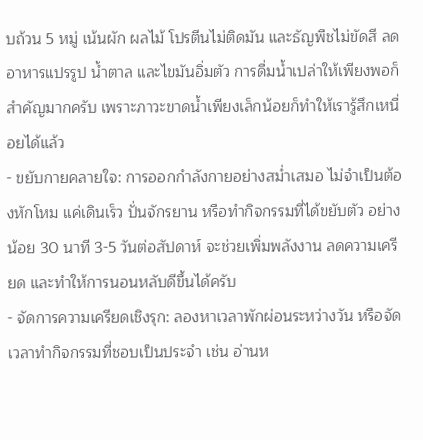บถ้วน 5 หมู่ เน้นผัก ผลไม้ โปรตีนไม่ติดมัน และธัญพืชไม่ขัดสี ลดอาหารแปรรูป น้ำตาล และไขมันอิ่มตัว การดื่มน้ำเปล่าให้เพียงพอก็สำคัญมากครับ เพราะภาวะขาดน้ำเพียงเล็กน้อยก็ทำให้เรารู้สึกเหนื่อยได้แล้ว
- ขยับกายคลายใจ: การออกกำลังกายอย่างสม่ำเสมอ ไม่จำเป็นต้องหักโหม แค่เดินเร็ว ปั่นจักรยาน หรือทำกิจกรรมที่ได้ขยับตัว อย่างน้อย 30 นาที 3-5 วันต่อสัปดาห์ จะช่วยเพิ่มพลังงาน ลดความเครียด และทำให้การนอนหลับดีขึ้นได้ครับ
- จัดการความเครียดเชิงรุก: ลองหาเวลาพักผ่อนระหว่างวัน หรือจัดเวลาทำกิจกรรมที่ชอบเป็นประจำ เช่น อ่านห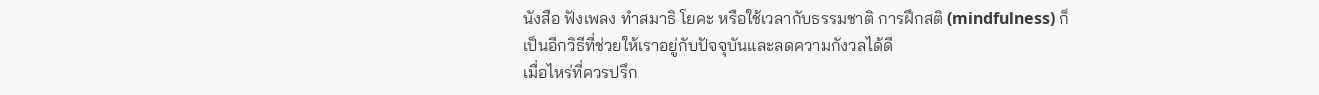นังสือ ฟังเพลง ทำสมาธิ โยคะ หรือใช้เวลากับธรรมชาติ การฝึกสติ (mindfulness) ก็เป็นอีกวิธีที่ช่วยให้เราอยู่กับปัจจุบันและลดความกังวลได้ดี
เมื่อไหร่ที่ควรปรึก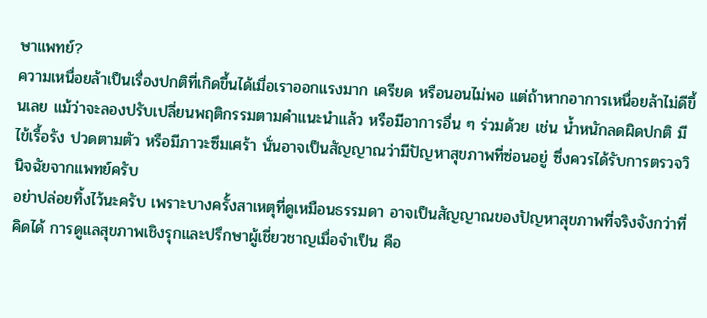ษาแพทย์?
ความเหนื่อยล้าเป็นเรื่องปกติที่เกิดขึ้นได้เมื่อเราออกแรงมาก เครียด หรือนอนไม่พอ แต่ถ้าหากอาการเหนื่อยล้าไม่ดีขึ้นเลย แม้ว่าจะลองปรับเปลี่ยนพฤติกรรมตามคำแนะนำแล้ว หรือมีอาการอื่น ๆ ร่วมด้วย เช่น น้ำหนักลดผิดปกติ มีไข้เรื้อรัง ปวดตามตัว หรือมีภาวะซึมเศร้า นั่นอาจเป็นสัญญาณว่ามีปัญหาสุขภาพที่ซ่อนอยู่ ซึ่งควรได้รับการตรวจวินิจฉัยจากแพทย์ครับ
อย่าปล่อยทิ้งไว้นะครับ เพราะบางครั้งสาเหตุที่ดูเหมือนธรรมดา อาจเป็นสัญญาณของปัญหาสุขภาพที่จริงจังกว่าที่คิดได้ การดูแลสุขภาพเชิงรุกและปรึกษาผู้เชี่ยวชาญเมื่อจำเป็น คือ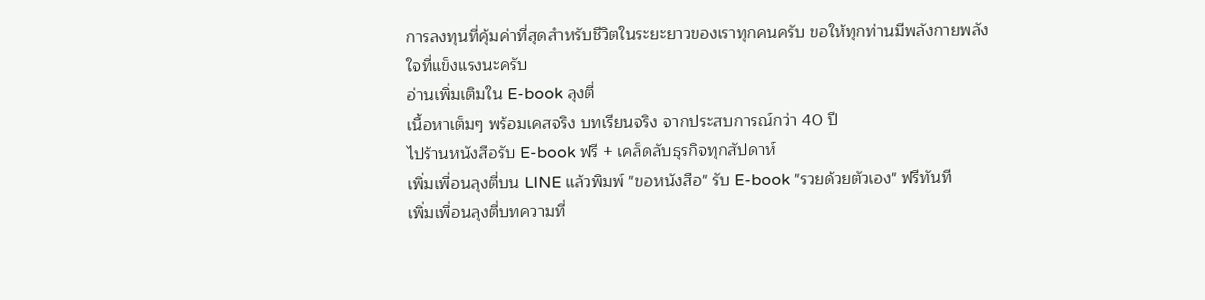การลงทุนที่คุ้มค่าที่สุดสำหรับชีวิตในระยะยาวของเราทุกคนครับ ขอให้ทุกท่านมีพลังกายพลังใจที่แข็งแรงนะครับ
อ่านเพิ่มเติมใน E-book ลุงตี่
เนื้อหาเต็มๆ พร้อมเคสจริง บทเรียนจริง จากประสบการณ์กว่า 40 ปี
ไปร้านหนังสือรับ E-book ฟรี + เคล็ดลับธุรกิจทุกสัปดาห์
เพิ่มเพื่อนลุงตี่บน LINE แล้วพิมพ์ "ขอหนังสือ" รับ E-book "รวยด้วยตัวเอง" ฟรีทันที
เพิ่มเพื่อนลุงตี่บทความที่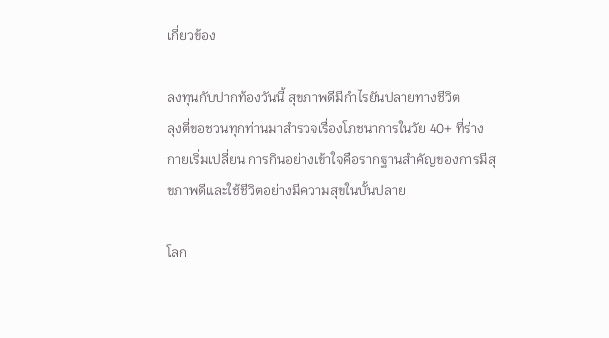เกี่ยวข้อง

ลงทุนกับปากท้องวันนี้ สุขภาพดีมีกำไรยันปลายทางชีวิต
ลุงตี่ขอชวนทุกท่านมาสำรวจเรื่องโภชนาการในวัย 40+ ที่ร่างกายเริ่มเปลี่ยน การกินอย่างเข้าใจคือรากฐานสำคัญของการมีสุขภาพดีและใช้ชีวิตอย่างมีความสุขในบั้นปลาย

โลก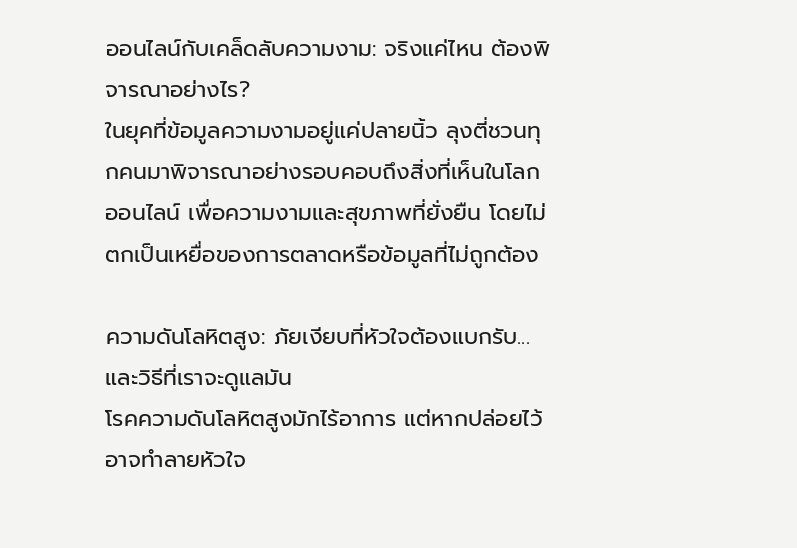ออนไลน์กับเคล็ดลับความงาม: จริงแค่ไหน ต้องพิจารณาอย่างไร?
ในยุคที่ข้อมูลความงามอยู่แค่ปลายนิ้ว ลุงตี่ชวนทุกคนมาพิจารณาอย่างรอบคอบถึงสิ่งที่เห็นในโลกออนไลน์ เพื่อความงามและสุขภาพที่ยั่งยืน โดยไม่ตกเป็นเหยื่อของการตลาดหรือข้อมูลที่ไม่ถูกต้อง

ความดันโลหิตสูง: ภัยเงียบที่หัวใจต้องแบกรับ...และวิธีที่เราจะดูแลมัน
โรคความดันโลหิตสูงมักไร้อาการ แต่หากปล่อยไว้อาจทำลายหัวใจ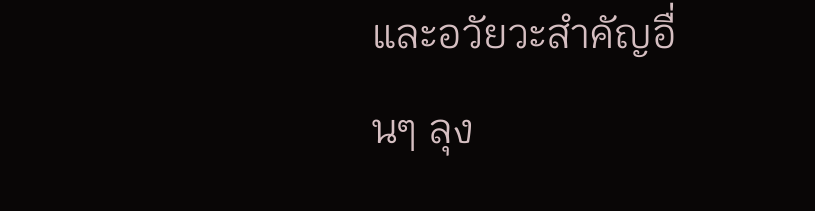และอวัยวะสำคัญอื่นๆ ลุง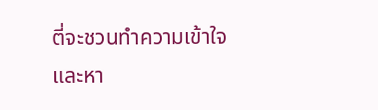ตี่จะชวนทำความเข้าใจและหา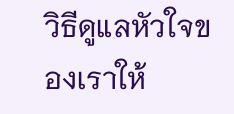วิธีดูแลหัวใจของเราให้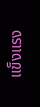แข็งแรง